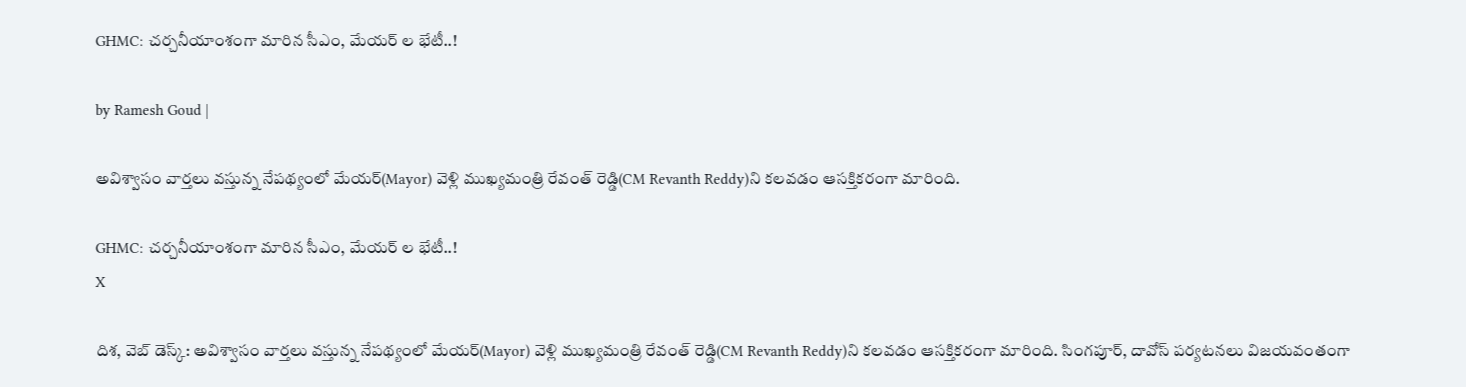GHMC: చర్చనీయాంశంగా మారిన సీఎం, మేయర్ ల భేటీ..!

by Ramesh Goud |

అవిశ్వాసం వార్తలు వస్తున్న నేపథ్యంలో మేయర్(Mayor) వెళ్లి ముఖ్యమంత్రి రేవంత్ రెడ్డి(CM Revanth Reddy)ని కలవడం ఆసక్తికరంగా మారింది.

GHMC: చర్చనీయాంశంగా మారిన సీఎం, మేయర్ ల భేటీ..!
X

దిశ, వెబ్ డెస్క్: అవిశ్వాసం వార్తలు వస్తున్న నేపథ్యంలో మేయర్(Mayor) వెళ్లి ముఖ్యమంత్రి రేవంత్ రెడ్డి(CM Revanth Reddy)ని కలవడం ఆసక్తికరంగా మారింది. సింగపూర్, దావోస్ పర్యటనలు విజయవంతంగా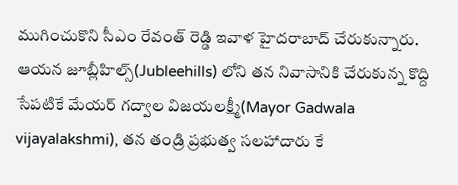ముగించుకొని సీఎం రేవంత్ రెడ్డి ఇవాళ హైదరాబాద్ చేరుకున్నారు. ఆయన జూబ్లీహిల్స్(Jubleehills) లోని తన నివాసానికి చేరుకున్న కొద్ది సేపటికే మేయర్ గద్వాల విజయలక్ష్మీ(Mayor Gadwala vijayalakshmi), తన తండ్రి ప్రభుత్వ సలహాదారు కే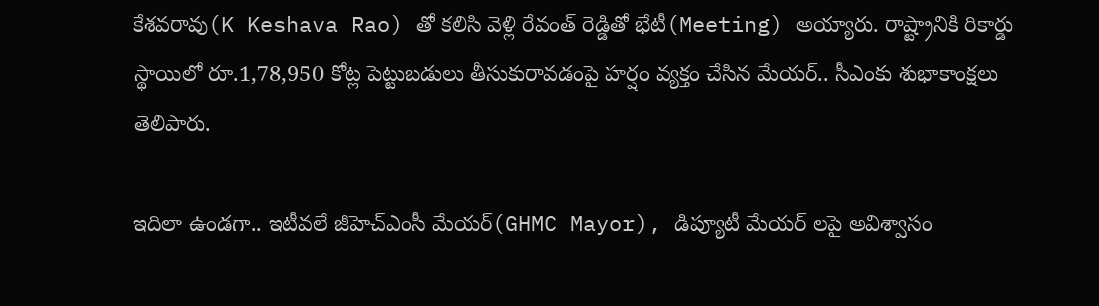కేశవరావు(K Keshava Rao) తో కలిసి వెళ్లి రేవంత్ రెడ్డితో భేటీ(Meeting) అయ్యారు. రాష్ట్రానికి రికార్డు స్థాయిలో రూ.1,78,950 కోట్ల పెట్టుబడులు తీసుకురావడంపై హర్షం వ్యక్తం చేసిన మేయర్.. సీఎంకు శుభాకాంక్షలు తెలిపారు.

ఇదిలా ఉండగా.. ఇటీవలే జీహెచ్ఎంసీ మేయర్(GHMC Mayor), డిప్యూటీ మేయర్ లపై అవిశ్వాసం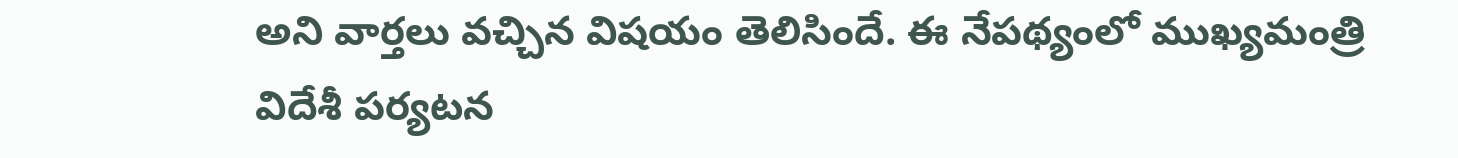అని వార్తలు వచ్చిన విషయం తెలిసిందే. ఈ నేపథ్యంలో ముఖ్యమంత్రి విదేశీ పర్యటన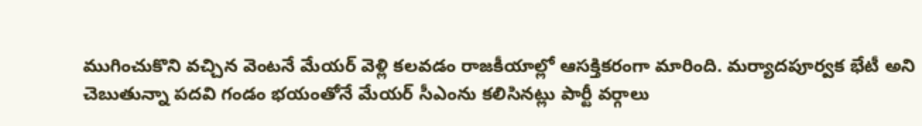ముగించుకొని వచ్చిన వెంటనే మేయర్ వెళ్లి కలవడం రాజకీయాల్లో ఆసక్తికరంగా మారింది. మర్యాదపూర్వక భేటీ అని చెబుతున్నా పదవి గండం భయంతోనే మేయర్ సీఎంను కలిసినట్లు పార్టీ వర్గాలు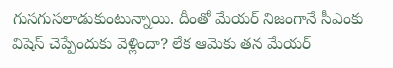గుసగుసలాడుకుంటున్నాయి. దీంతో మేయర్ నిజంగానే సీఎంకు విషెస్ చెప్పేందుకు వెళ్లిందా? లేక ఆమెకు తన మేయర్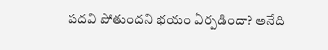పదవి పోతుందని భయం ఏర్పడిందా? అనేది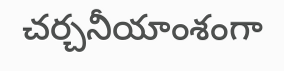చర్చనీయాంశంగా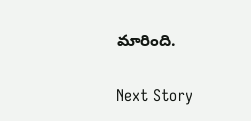మారింది.

Next Story